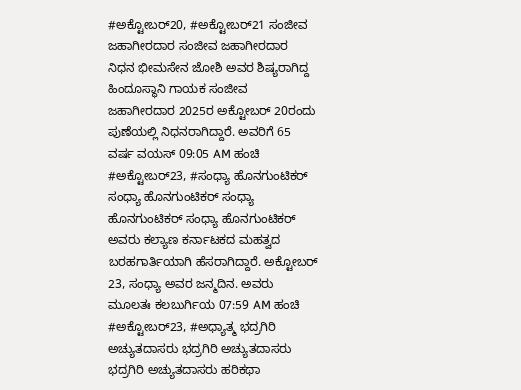#ಅಕ್ಟೋಬರ್20, #ಅಕ್ಟೋಬರ್21 ಸಂಜೀವ ಜಹಾಗೀರದಾರ ಸಂಜೀವ ಜಹಾಗೀರದಾರ ನಿಧನ ಭೀಮಸೇನ ಜೋಶಿ ಅವರ ಶಿಷ್ಯರಾಗಿದ್ದ ಹಿಂದೂಸ್ಥಾನಿ ಗಾಯಕ ಸಂಜೀವ ಜಹಾಗೀರದಾರ 2025ರ ಅಕ್ಟೋಬರ್ 20ರಂದು ಪುಣೆಯಲ್ಲಿ ನಿಧನರಾಗಿದ್ದಾರೆ. ಅವರಿಗೆ 65 ವರ್ಷ ವಯಸ್ 09:05 AM ಹಂಚಿ
#ಅಕ್ಟೋಬರ್23, #ಸಂಧ್ಯಾ ಹೊನಗುಂಟಿಕರ್ ಸಂಧ್ಯಾ ಹೊನಗುಂಟಿಕರ್ ಸಂಧ್ಯಾ ಹೊನಗುಂಟಿಕರ್ ಸಂಧ್ಯಾ ಹೊನಗುಂಟಿಕರ್ ಅವರು ಕಲ್ಯಾಣ ಕರ್ನಾಟಕದ ಮಹತ್ವದ ಬರಹಗಾರ್ತಿಯಾಗಿ ಹೆಸರಾಗಿದ್ದಾರೆ. ಅಕ್ಟೋಬರ್ 23, ಸಂಧ್ಯಾ ಅವರ ಜನ್ಮದಿನ. ಅವರು ಮೂಲತಃ ಕಲಬುರ್ಗಿಯ 07:59 AM ಹಂಚಿ
#ಅಕ್ಟೋಬರ್23, #ಅಧ್ಯಾತ್ಮ ಭದ್ರಗಿರಿ ಅಚ್ಯುತದಾಸರು ಭದ್ರಗಿರಿ ಅಚ್ಯುತದಾಸರು ಭದ್ರಗಿರಿ ಅಚ್ಯುತದಾಸರು ಹರಿಕಥಾ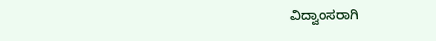ವಿದ್ವಾಂಸರಾಗಿ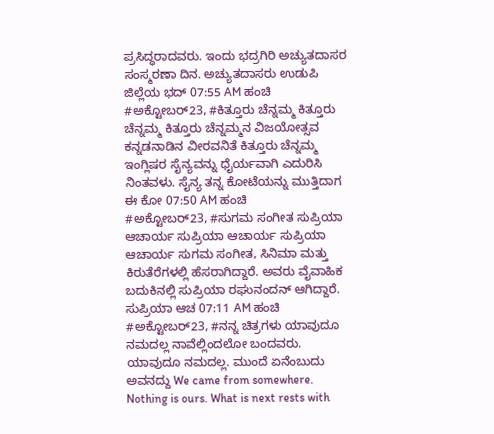ಪ್ರಸಿದ್ಧರಾದವರು. ಇಂದು ಭದ್ರಗಿರಿ ಅಚ್ಯುತದಾಸರ ಸಂಸ್ಮರಣಾ ದಿನ. ಅಚ್ಯುತದಾಸರು ಉಡುಪಿ ಜಿಲ್ಲೆಯ ಭದ್ 07:55 AM ಹಂಚಿ
#ಅಕ್ಟೋಬರ್23, #ಕಿತ್ತೂರು ಚೆನ್ನಮ್ಮ ಕಿತ್ತೂರು ಚೆನ್ನಮ್ಮ ಕಿತ್ತೂರು ಚೆನ್ನಮ್ಮನ ವಿಜಯೋತ್ಸವ ಕನ್ನಡನಾಡಿನ ವೀರವನಿತೆ ಕಿತ್ತೂರು ಚೆನ್ನಮ್ಮ ಇಂಗ್ಲಿಷರ ಸೈನ್ಯವನ್ನು ಧೈರ್ಯವಾಗಿ ಎದುರಿಸಿ ನಿಂತವಳು. ಸೈನ್ಯ ತನ್ನ ಕೋಟೆಯನ್ನು ಮುತ್ತಿದಾಗ ಈ ಕೋ 07:50 AM ಹಂಚಿ
#ಅಕ್ಟೋಬರ್23, #ಸುಗಮ ಸಂಗೀತ ಸುಪ್ರಿಯಾ ಆಚಾರ್ಯ ಸುಪ್ರಿಯಾ ಆಚಾರ್ಯ ಸುಪ್ರಿಯಾ ಆಚಾರ್ಯ ಸುಗಮ ಸಂಗೀತ, ಸಿನಿಮಾ ಮತ್ತು ಕಿರುತೆರೆಗಳಲ್ಲಿ ಹೆಸರಾಗಿದ್ದಾರೆ. ಅವರು ವೈವಾಹಿಕ ಬದುಕಿನಲ್ಲಿ ಸುಪ್ರಿಯಾ ರಘುನಂದನ್ ಆಗಿದ್ದಾರೆ. ಸುಪ್ರಿಯಾ ಆಚ 07:11 AM ಹಂಚಿ
#ಅಕ್ಟೋಬರ್23, #ನನ್ನ ಚಿತ್ರಗಳು ಯಾವುದೂ ನಮದಲ್ಲ ನಾವೆಲ್ಲಿಂದಲೋ ಬಂದವರು. ಯಾವುದೂ ನಮದಲ್ಲ. ಮುಂದೆ ಏನೆಂಬುದು ಅವನದ್ದು We came from somewhere. Nothing is ours. What is next rests with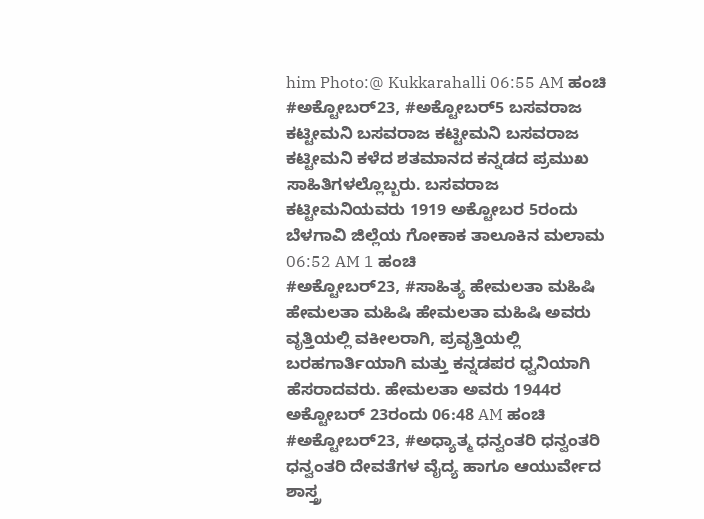him Photo:@ Kukkarahalli 06:55 AM ಹಂಚಿ
#ಅಕ್ಟೋಬರ್23, #ಅಕ್ಟೋಬರ್5 ಬಸವರಾಜ ಕಟ್ಟೀಮನಿ ಬಸವರಾಜ ಕಟ್ಟೀಮನಿ ಬಸವರಾಜ ಕಟ್ಟೀಮನಿ ಕಳೆದ ಶತಮಾನದ ಕನ್ನಡದ ಪ್ರಮುಖ ಸಾಹಿತಿಗಳಲ್ಲೊಬ್ಬರು. ಬಸವರಾಜ ಕಟ್ಟೀಮನಿಯವರು 1919 ಅಕ್ಟೋಬರ 5ರಂದು ಬೆಳಗಾವಿ ಜಿಲ್ಲೆಯ ಗೋಕಾಕ ತಾಲೂಕಿನ ಮಲಾಮ 06:52 AM 1 ಹಂಚಿ
#ಅಕ್ಟೋಬರ್23, #ಸಾಹಿತ್ಯ ಹೇಮಲತಾ ಮಹಿಷಿ ಹೇಮಲತಾ ಮಹಿಷಿ ಹೇಮಲತಾ ಮಹಿಷಿ ಅವರು ವೃತ್ತಿಯಲ್ಲಿ ವಕೀಲರಾಗಿ, ಪ್ರವೃತ್ತಿಯಲ್ಲಿ ಬರಹಗಾರ್ತಿಯಾಗಿ ಮತ್ತು ಕನ್ನಡಪರ ಧ್ವನಿಯಾಗಿ ಹೆಸರಾದವರು. ಹೇಮಲತಾ ಅವರು 1944ರ ಅಕ್ಟೋಬರ್ 23ರಂದು 06:48 AM ಹಂಚಿ
#ಅಕ್ಟೋಬರ್23, #ಅಧ್ಯಾತ್ಮ ಧನ್ವಂತರಿ ಧನ್ವಂತರಿ ಧನ್ವಂತರಿ ದೇವತೆಗಳ ವೈದ್ಯ ಹಾಗೂ ಆಯುರ್ವೇದ ಶಾಸ್ತ್ರ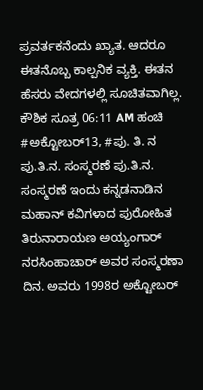ಪ್ರವರ್ತಕನೆಂದು ಖ್ಯಾತ. ಆದರೂ ಈತನೊಬ್ಬ ಕಾಲ್ಪನಿಕ ವ್ಯಕ್ತಿ. ಈತನ ಹೆಸರು ವೇದಗಳಲ್ಲಿ ಸೂಚಿತವಾಗಿಲ್ಲ. ಕೌಶಿಕ ಸೂತ್ರ 06:11 AM ಹಂಚಿ
#ಅಕ್ಟೋಬರ್13, #ಪು. ತಿ. ನ ಪು.ತಿ.ನ. ಸಂಸ್ಮರಣೆ ಪು.ತಿ.ನ. ಸಂಸ್ಮರಣೆ ಇಂದು ಕನ್ನಡನಾಡಿನ ಮಹಾನ್ ಕವಿಗಳಾದ ಪುರೋಹಿತ ತಿರುನಾರಾಯಣ ಅಯ್ಯಂಗಾರ್ ನರಸಿಂಹಾಚಾರ್ ಅವರ ಸಂಸ್ಮರಣಾ ದಿನ. ಅವರು 1998ರ ಅಕ್ಟೋಬರ್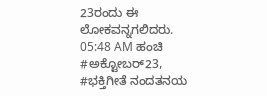23ರಂದು ಈ ಲೋಕವನ್ನಗಲಿದರು. 05:48 AM ಹಂಚಿ
#ಅಕ್ಟೋಬರ್23, #ಭಕ್ತಿಗೀತೆ ನಂದತನಯ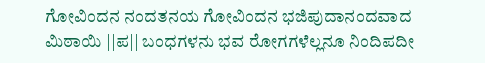ಗೋವಿಂದನ ನಂದತನಯ ಗೋವಿಂದನ ಭಜಿಪುದಾನಂದವಾದ ಮಿಠಾಯಿ ||ಪ|| ಬಂಧಗಳನು ಭವ ರೋಗಗಳೆಲ್ಲನೂ ನಿಂದಿಪದೀ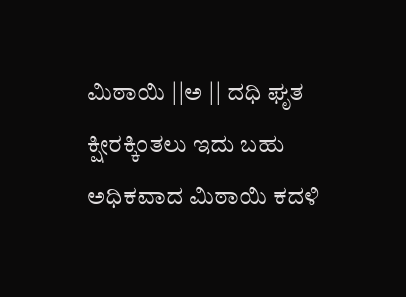ಮಿಠಾಯಿ ||ಅ || ದಧಿ ಘೃತ ಕ್ಷೀರಕ್ಕಿಂತಲು ಇದು ಬಹು ಅಧಿಕವಾದ ಮಿಠಾಯಿ ಕದಳಿ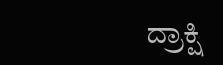ದ್ರಾಕ್ಷಿ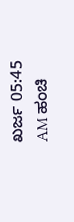ಖರ್ಜ 05:45 AM ಹಂಚಿ